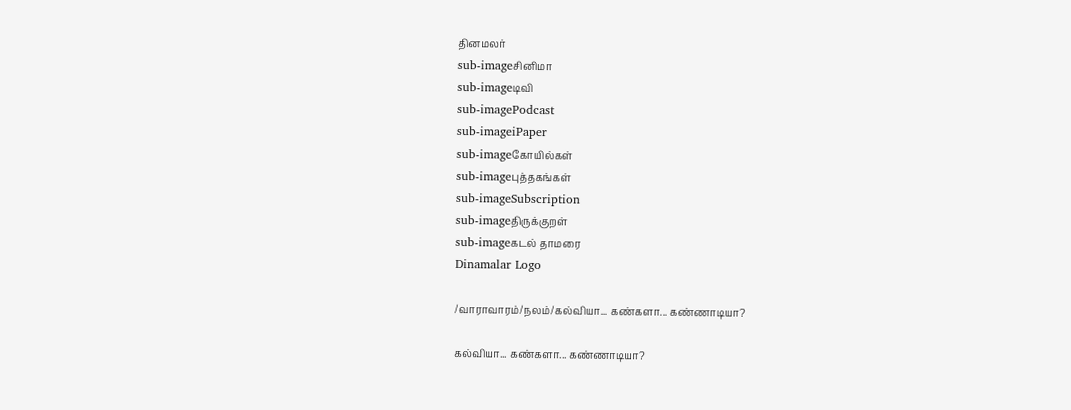தினமலர்
sub-imageசினிமா
sub-imageடிவி
sub-imagePodcast
sub-imageiPaper
sub-imageகோயில்கள்
sub-imageபுத்தகங்கள்
sub-imageSubscription
sub-imageதிருக்குறள்
sub-imageகடல் தாமரை
Dinamalar Logo

/வாராவாரம்/நலம்/கல்வியா... கண்களா... கண்ணாடியா?

கல்வியா... கண்களா... கண்ணாடியா?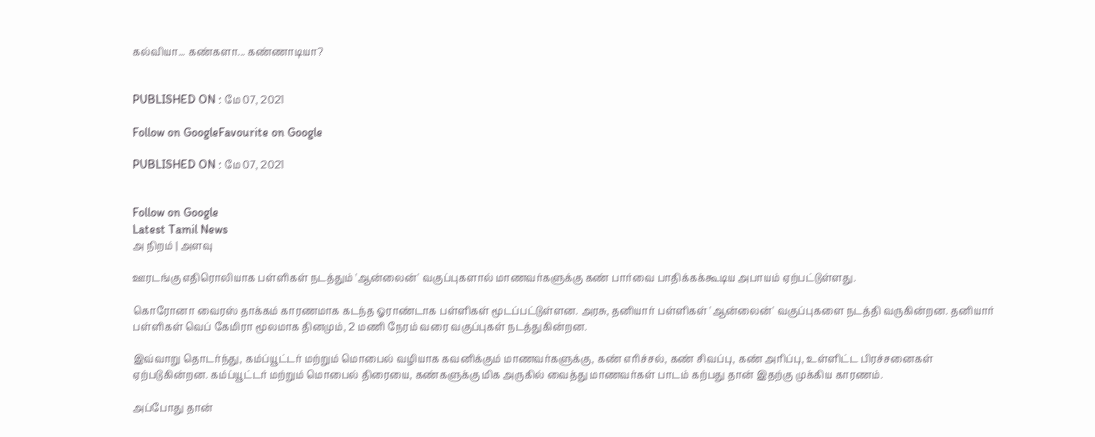கல்வியா... கண்களா... கண்ணாடியா?


PUBLISHED ON : மே 07, 2021

Follow on GoogleFavourite on Google

PUBLISHED ON : மே 07, 2021


Follow on Google
Latest Tamil News
அ நிறம் | அளவு

ஊரடங்கு எதிரொலியாக பள்ளிகள் நடத்தும் 'ஆன்லைன்' வகுப்புகளால் மாணவர்களுக்கு கண் பார்வை பாதிக்கக்கூடிய அபாயம் ஏற்பட்டுள்ளது.

கொரோனா வைரஸ் தாக்கம் காரணமாக கடந்த ஓராண்டாக பள்ளிகள் மூடப்பட்டுள்ளன. அரசு, தனியார் பள்ளிகள் 'ஆன்லைன்' வகுப்புகளை நடத்தி வருகின்றன. தனியார் பள்ளிகள் வெப் கேமிரா மூலமாக தினமும், 2 மணி நேரம் வரை வகுப்புகள் நடத்துகின்றன.

இவ்வாறு தொடர்ந்து, கம்ப்யூட்டர் மற்றும் மொபைல் வழியாக கவனிக்கும் மாணவர்களுக்கு, கண் எரிச்சல், கண் சிவப்பு, கண் அரிப்பு, உள்ளிட்ட பிரச்சனைகள் ஏற்படுகின்றன. கம்ப்யூட்டர் மற்றும் மொபைல் திரையை, கண்களுக்கு மிக அருகில் வைத்து மாணவர்கள் பாடம் கற்பது தான் இதற்கு முக்கிய காரணம்.

அப்போது தான்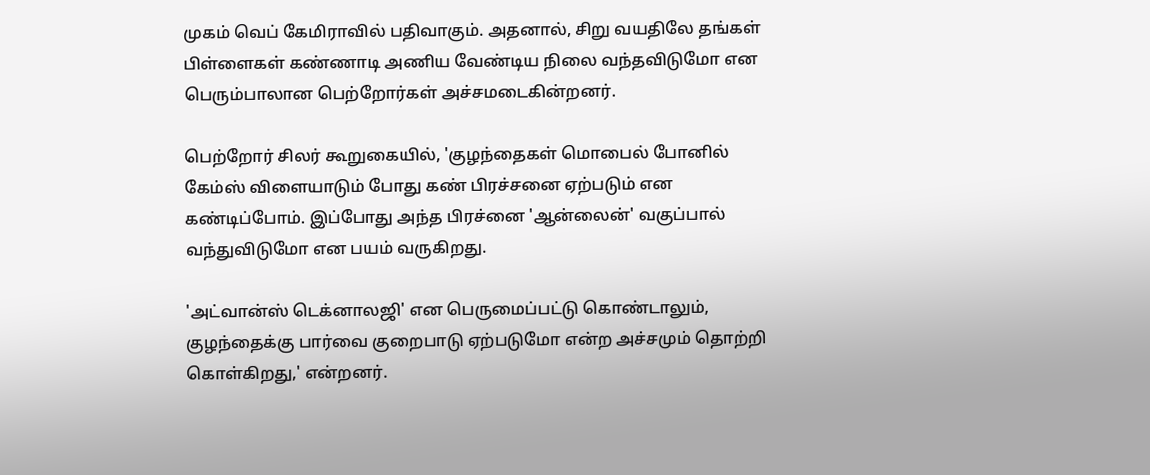முகம் வெப் கேமிராவில் பதிவாகும். அதனால், சிறு வயதிலே தங்கள் பிள்ளைகள் கண்ணாடி அணிய வேண்டிய நிலை வந்தவிடுமோ என பெரும்பாலான பெற்றோர்கள் அச்சமடைகின்றனர்.

பெற்றோர் சிலர் கூறுகையில், 'குழந்தைகள் மொபைல் போனில் கேம்ஸ் விளையாடும் போது கண் பிரச்சனை ஏற்படும் என கண்டிப்போம். இப்போது அந்த பிரச்னை 'ஆன்லைன்' வகுப்பால் வந்துவிடுமோ என பயம் வருகிறது.

'அட்வான்ஸ் டெக்னாலஜி' என பெருமைப்பட்டு கொண்டாலும், குழந்தைக்கு பார்வை குறைபாடு ஏற்படுமோ என்ற அச்சமும் தொற்றி கொள்கிறது,' என்றனர்.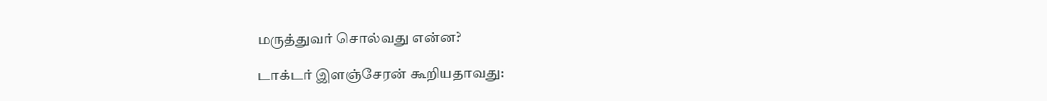மருத்துவர் சொல்வது என்ன?

டாக்டர் இளஞ்சேரன் கூறியதாவது: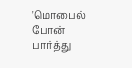'மொபைல் போன் பார்த்து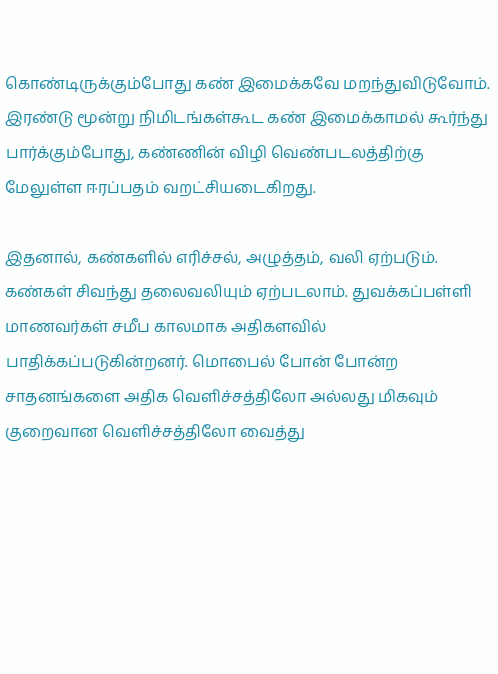கொண்டிருக்கும்போது கண் இமைக்கவே மறந்துவிடுவோம். இரண்டு மூன்று நிமிடங்கள்கூட கண் இமைக்காமல் கூர்ந்து பார்க்கும்போது, கண்ணின் விழி வெண்படலத்திற்கு மேலுள்ள ஈரப்பதம் வறட்சியடைகிறது.

இதனால், கண்களில் எரிச்சல், அழுத்தம், வலி ஏற்படும். கண்கள் சிவந்து தலைவலியும் ஏற்படலாம். துவக்கப்பள்ளி மாணவர்கள் சமீப காலமாக அதிகளவில் பாதிக்கப்படுகின்றனர். மொபைல் போன் போன்ற சாதனங்களை அதிக வெளிச்சத்திலோ அல்லது மிகவும் குறைவான வெளிச்சத்திலோ வைத்து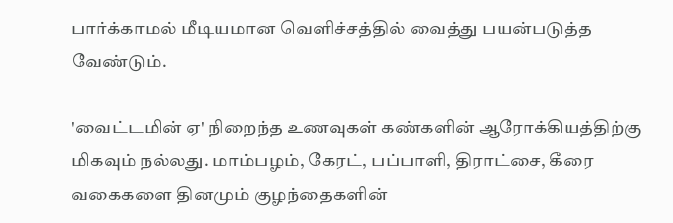பார்க்காமல் மீடியமான வெளிச்சத்தில் வைத்து பயன்படுத்த வேண்டும்.

'வைட்டமின் ஏ' நிறைந்த உணவுகள் கண்களின் ஆரோக்கியத்திற்கு மிகவும் நல்லது. மாம்பழம், கேரட், பப்பாளி, திராட்சை, கீரை வகைகளை தினமும் குழந்தைகளின்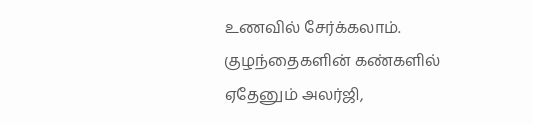உணவில் சேர்க்கலாம். குழந்தைகளின் கண்களில் ஏதேனும் அலர்ஜி,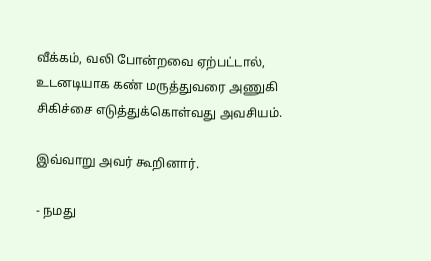வீக்கம், வலி போன்றவை ஏற்பட்டால், உடனடியாக கண் மருத்துவரை அணுகி சிகிச்சை எடுத்துக்கொள்வது அவசியம்.

இவ்வாறு அவர் கூறினார்.

- நமது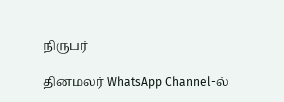நிருபர்

தினமலர் WhatsApp Channel-ல்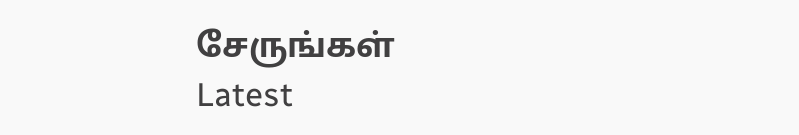சேருங்கள்
Latest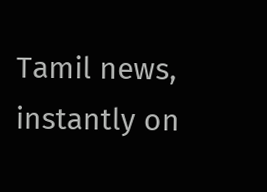Tamil news, instantly on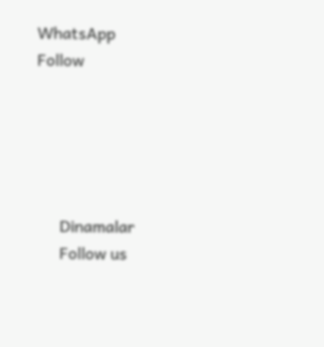WhatsApp
Follow





      Dinamalar
      Follow us